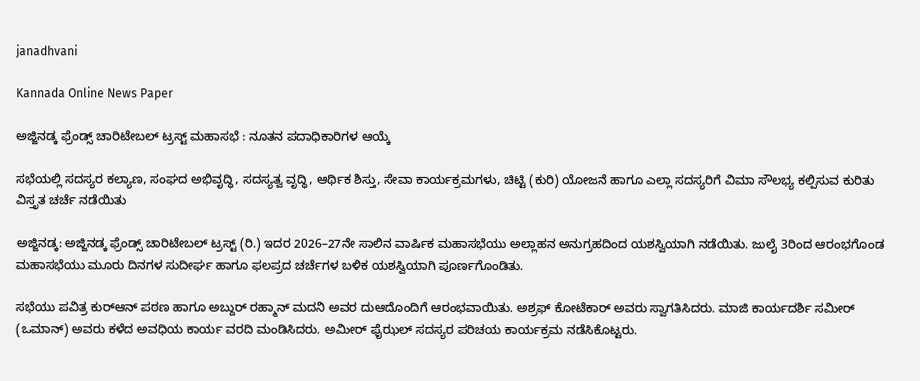janadhvani

Kannada Online News Paper

ಅಜ್ಜಿನಡ್ಕ ಫ್ರೆಂಡ್ಸ್ ಚಾರಿಟೇಬಲ್ ಟ್ರಸ್ಟ್ ಮಹಾಸಭೆ : ನೂತನ ಪದಾಧಿಕಾರಿಗಳ ಆಯ್ಕೆ

ಸಭೆಯಲ್ಲಿ ಸದಸ್ಯರ ಕಲ್ಯಾಣ, ಸಂಘದ ಅಭಿವೃದ್ಧಿ, ಸದಸ್ಯತ್ವ ವೃದ್ಧಿ, ಆರ್ಥಿಕ ಶಿಸ್ತು, ಸೇವಾ ಕಾರ್ಯಕ್ರಮಗಳು, ಚಿಟ್ಟಿ (ಕುರಿ) ಯೋಜನೆ ಹಾಗೂ ಎಲ್ಲಾ ಸದಸ್ಯರಿಗೆ ವಿಮಾ ಸೌಲಭ್ಯ ಕಲ್ಪಿಸುವ ಕುರಿತು ವಿಸ್ತೃತ ಚರ್ಚೆ ನಡೆಯಿತು

ಅಜ್ಜಿನಡ್ಕ: ಅಜ್ಜಿನಡ್ಕ ಫ್ರೆಂಡ್ಸ್ ಚಾರಿಟೇಬಲ್ ಟ್ರಸ್ಟ್ (ರಿ.) ಇದರ 2026–27ನೇ ಸಾಲಿನ ವಾರ್ಷಿಕ ಮಹಾಸಭೆಯು ಅಲ್ಲಾಹನ ಅನುಗ್ರಹದಿಂದ ಯಶಸ್ವಿಯಾಗಿ ನಡೆಯಿತು. ಜುಲೈ 3ರಿಂದ ಆರಂಭಗೊಂಡ ಮಹಾಸಭೆಯು ಮೂರು ದಿನಗಳ ಸುದೀರ್ಘ ಹಾಗೂ ಫಲಪ್ರದ ಚರ್ಚೆಗಳ ಬಳಿಕ ಯಶಸ್ವಿಯಾಗಿ ಪೂರ್ಣಗೊಂಡಿತು.

ಸಭೆಯು ಪವಿತ್ರ ಕುರ್‌ಆನ್ ಪಠಣ ಹಾಗೂ ಅಬ್ದುರ್ ರಹ್ಮಾನ್ ಮದನಿ ಅವರ ದುಆದೊಂದಿಗೆ ಆರಂಭವಾಯಿತು. ಅಶ್ರಫ್ ಕೋಟೆಕಾರ್ ಅವರು ಸ್ವಾಗತಿಸಿದರು. ಮಾಜಿ ಕಾರ್ಯದರ್ಶಿ ಸಮೀರ್ (ಒಮಾನ್) ಅವರು ಕಳೆದ ಅವಧಿಯ ಕಾರ್ಯ ವರದಿ ಮಂಡಿಸಿದರು. ಅಮೀರ್ ಫೈಝಲ್ ಸದಸ್ಯರ ಪರಿಚಯ ಕಾರ್ಯಕ್ರಮ ನಡೆಸಿಕೊಟ್ಟರು.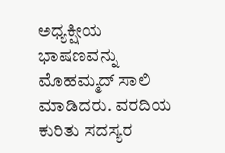ಅಧ್ಯಕ್ಷೀಯ ಭಾಷಣವನ್ನು ಮೊಹಮ್ಮದ್ ಸಾಲಿ ಮಾಡಿದರು. ವರದಿಯ ಕುರಿತು ಸದಸ್ಯರ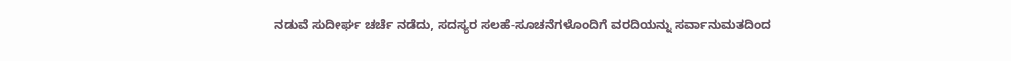ನಡುವೆ ಸುದೀರ್ಘ ಚರ್ಚೆ ನಡೆದು, ಸದಸ್ಯರ ಸಲಹೆ-ಸೂಚನೆಗಳೊಂದಿಗೆ ವರದಿಯನ್ನು ಸರ್ವಾನುಮತದಿಂದ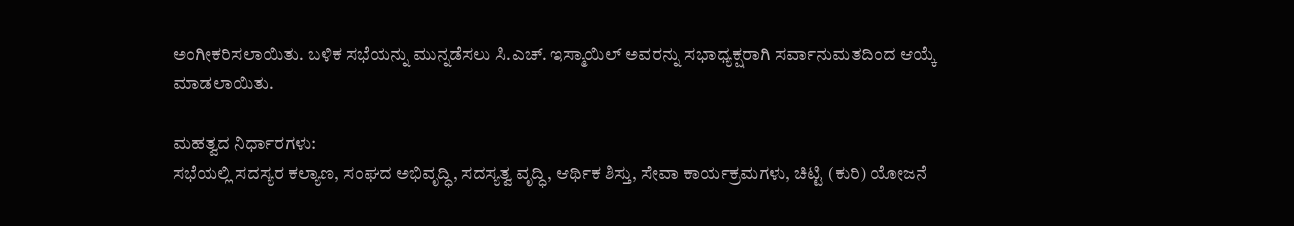ಅಂಗೀಕರಿಸಲಾಯಿತು. ಬಳಿಕ ಸಭೆಯನ್ನು ಮುನ್ನಡೆಸಲು ಸಿ.ಎಚ್. ಇಸ್ಮಾಯಿಲ್ ಅವರನ್ನು ಸಭಾಧ್ಯಕ್ಷರಾಗಿ ಸರ್ವಾನುಮತದಿಂದ ಆಯ್ಕೆ ಮಾಡಲಾಯಿತು.

ಮಹತ್ವದ ನಿರ್ಧಾರಗಳು:
ಸಭೆಯಲ್ಲಿ ಸದಸ್ಯರ ಕಲ್ಯಾಣ, ಸಂಘದ ಅಭಿವೃದ್ಧಿ, ಸದಸ್ಯತ್ವ ವೃದ್ಧಿ, ಆರ್ಥಿಕ ಶಿಸ್ತು, ಸೇವಾ ಕಾರ್ಯಕ್ರಮಗಳು, ಚಿಟ್ಟಿ (ಕುರಿ) ಯೋಜನೆ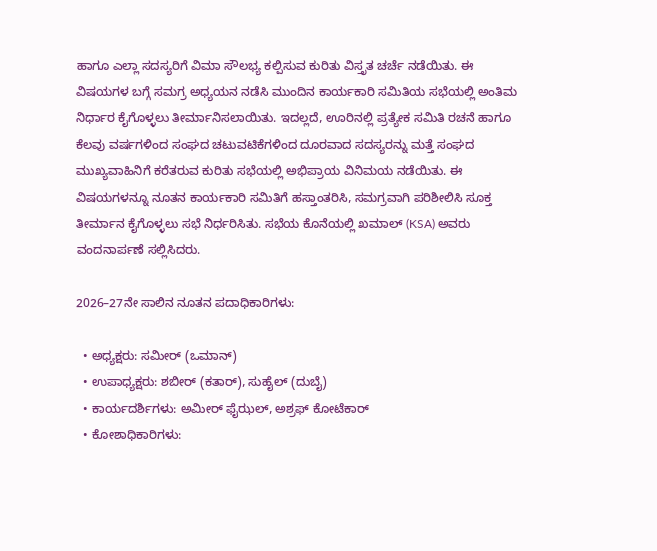ಹಾಗೂ ಎಲ್ಲಾ ಸದಸ್ಯರಿಗೆ ವಿಮಾ ಸೌಲಭ್ಯ ಕಲ್ಪಿಸುವ ಕುರಿತು ವಿಸ್ತೃತ ಚರ್ಚೆ ನಡೆಯಿತು. ಈ ವಿಷಯಗಳ ಬಗ್ಗೆ ಸಮಗ್ರ ಅಧ್ಯಯನ ನಡೆಸಿ ಮುಂದಿನ ಕಾರ್ಯಕಾರಿ ಸಮಿತಿಯ ಸಭೆಯಲ್ಲಿ ಅಂತಿಮ ನಿರ್ಧಾರ ಕೈಗೊಳ್ಳಲು ತೀರ್ಮಾನಿಸಲಾಯಿತು. ಇದಲ್ಲದೆ, ಊರಿನಲ್ಲಿ ಪ್ರತ್ಯೇಕ ಸಮಿತಿ ರಚನೆ ಹಾಗೂ ಕೆಲವು ವರ್ಷಗಳಿಂದ ಸಂಘದ ಚಟುವಟಿಕೆಗಳಿಂದ ದೂರವಾದ ಸದಸ್ಯರನ್ನು ಮತ್ತೆ ಸಂಘದ ಮುಖ್ಯವಾಹಿನಿಗೆ ಕರೆತರುವ ಕುರಿತು ಸಭೆಯಲ್ಲಿ ಅಭಿಪ್ರಾಯ ವಿನಿಮಯ ನಡೆಯಿತು. ಈ ವಿಷಯಗಳನ್ನೂ ನೂತನ ಕಾರ್ಯಕಾರಿ ಸಮಿತಿಗೆ ಹಸ್ತಾಂತರಿಸಿ, ಸಮಗ್ರವಾಗಿ ಪರಿಶೀಲಿಸಿ ಸೂಕ್ತ ತೀರ್ಮಾನ ಕೈಗೊಳ್ಳಲು ಸಭೆ ನಿರ್ಧರಿಸಿತು. ಸಭೆಯ ಕೊನೆಯಲ್ಲಿ ಖಮಾಲ್ (KSA) ಅವರು ವಂದನಾರ್ಪಣೆ ಸಲ್ಲಿಸಿದರು.

2026–27ನೇ ಸಾಲಿನ ನೂತನ ಪದಾಧಿಕಾರಿಗಳು:

  • ಅಧ್ಯಕ್ಷರು: ಸಮೀರ್ (ಒಮಾನ್)
  • ಉಪಾಧ್ಯಕ್ಷರು: ಶಬೀರ್ (ಕತಾರ್), ಸುಹೈಲ್ (ದುಬೈ)
  • ಕಾರ್ಯದರ್ಶಿಗಳು: ಅಮೀರ್ ಫೈಝಲ್, ಅಶ್ರಫ್ ಕೋಟೆಕಾರ್
  • ಕೋಶಾಧಿಕಾರಿಗಳು: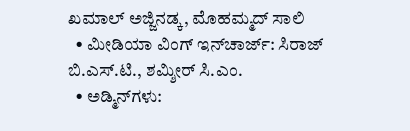ಖಮಾಲ್ ಅಜ್ಜಿನಡ್ಕ, ಮೊಹಮ್ಮದ್ ಸಾಲಿ
  • ಮೀಡಿಯಾ ವಿಂಗ್ ಇನ್‌ಚಾರ್ಜ್: ಸಿರಾಜ್ ಬಿ.ಎಸ್.ಟಿ., ಶಮ್ಶೀರ್ ಸಿ.ಎಂ.
  • ಅಡ್ಮಿನ್‌ಗಳು: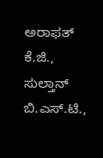ಅರಾಫತ್ ಕೆ.ಜಿ., ಸುಲ್ತಾನ್ ಬಿ.ಎಸ್.ಟಿ.,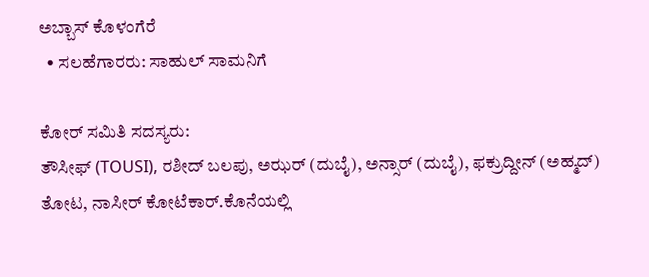ಅಬ್ಬಾಸ್ ಕೊಳಂಗೆರೆ
  • ಸಲಹೆಗಾರರು: ಸಾಹುಲ್ ಸಾಮನಿಗೆ

ಕೋರ್ ಸಮಿತಿ ಸದಸ್ಯರು:
ತೌಸೀಫ್ (TOUSI), ರಶೀದ್ ಬಲಪು, ಅಝರ್ (ದುಬೈ), ಅನ್ಸಾರ್ (ದುಬೈ), ಫಕ್ರುದ್ದೀನ್ (ಅಹ್ಮದ್) ತೋಟ, ನಾಸೀರ್ ಕೋಟೆಕಾರ್.ಕೊನೆಯಲ್ಲಿ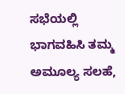ಸಭೆಯಲ್ಲಿ ಭಾಗವಹಿಸಿ ತಮ್ಮ ಅಮೂಲ್ಯ ಸಲಹೆ,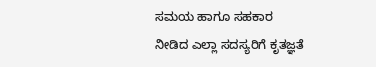ಸಮಯ ಹಾಗೂ ಸಹಕಾರ ನೀಡಿದ ಎಲ್ಲಾ ಸದಸ್ಯರಿಗೆ ಕೃತಜ್ಞತೆ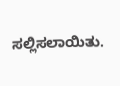ಸಲ್ಲಿಸಲಾಯಿತು.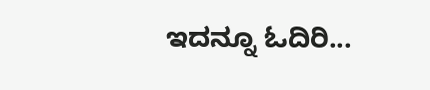ಇದನ್ನೂ ಓದಿರಿ...